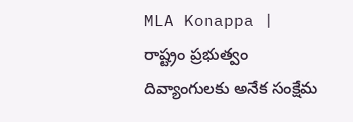MLA Konappa | రాష్ట్రం ప్రభుత్వం దివ్యాంగులకు అనేక సంక్షేమ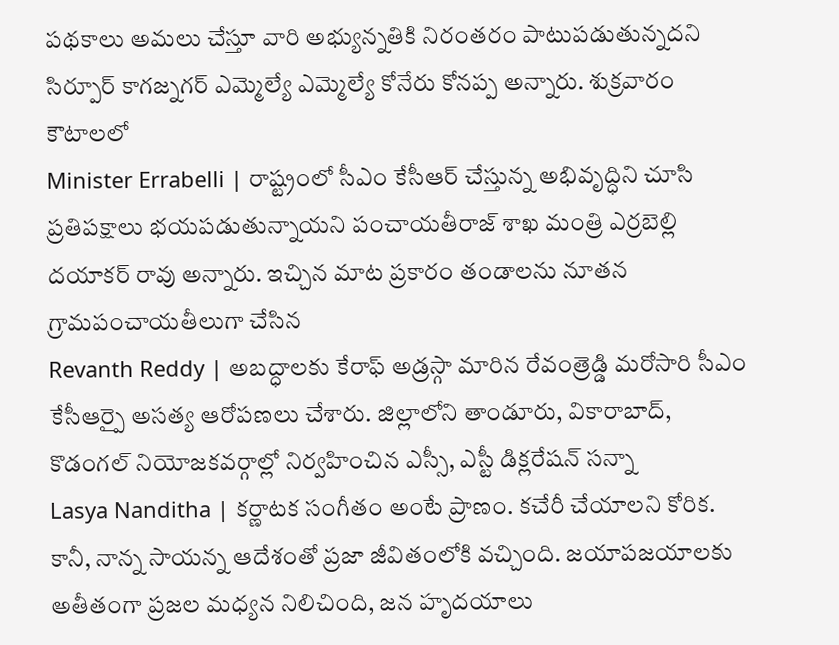పథకాలు అమలు చేస్తూ వారి అభ్యున్నతికి నిరంతరం పాటుపడుతున్నదని సిర్పూర్ కాగజ్నగర్ ఎమ్మెల్యే ఎమ్మెల్యే కోనేరు కోనప్ప అన్నారు. శుక్రవారం కౌటాలలో
Minister Errabelli | రాష్ట్రంలో సీఎం కేసీఆర్ చేస్తున్న అభివృద్ధిని చూసి ప్రతిపక్షాలు భయపడుతున్నాయని పంచాయతీరాజ్ శాఖ మంత్రి ఎర్రబెల్లి దయాకర్ రావు అన్నారు. ఇచ్చిన మాట ప్రకారం తండాలను నూతన గ్రామపంచాయతీలుగా చేసిన
Revanth Reddy | అబద్ధాలకు కేరాఫ్ అడ్రస్గా మారిన రేవంత్రెడ్డి మరోసారి సీఎం కేసీఆర్పై అసత్య ఆరోపణలు చేశారు. జిల్లాలోని తాండూరు, వికారాబాద్, కొడంగల్ నియోజకవర్గాల్లో నిర్వహించిన ఎస్సీ, ఎస్టీ డిక్లరేషన్ సన్నా
Lasya Nanditha | కర్ణాటక సంగీతం అంటే ప్రాణం. కచేరీ చేయాలని కోరిక. కానీ, నాన్న సాయన్న ఆదేశంతో ప్రజా జీవితంలోకి వచ్చింది. జయాపజయాలకు అతీతంగా ప్రజల మధ్యన నిలిచింది, జన హృదయాలు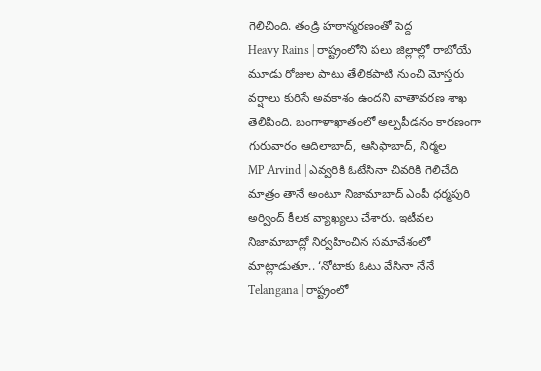గెలిచింది. తండ్రి హఠాన్మరణంతో పెద్ద
Heavy Rains | రాష్ట్రంలోని పలు జిల్లాల్లో రాబోయే మూడు రోజుల పాటు తేలికపాటి నుంచి మోస్తరు వర్షాలు కురిసే అవకాశం ఉందని వాతావరణ శాఖ తెలిపింది. బంగాళాఖాతంలో అల్పపీడనం కారణంగా గురువారం ఆదిలాబాద్, ఆసిఫాబాద్, నిర్మల
MP Arvind | ఎవ్వరికి ఓటేసినా చివరికి గెలిచేది మాత్రం తానే అంటూ నిజామాబాద్ ఎంపీ ధర్మపురి అర్వింద్ కీలక వ్యాఖ్యలు చేశారు. ఇటీవల నిజామాబాద్లో నిర్వహించిన సమావేశంలో మాట్లాడుతూ.. ‘నోటాకు ఓటు వేసినా నేనే
Telangana | రాష్ట్రంలో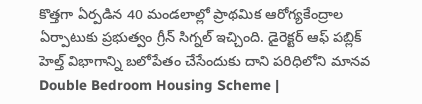కొత్తగా ఏర్పడిన 40 మండలాల్లో ప్రాథమిక ఆరోగ్యకేంద్రాల ఏర్పాటుకు ప్రభుత్వం గ్రీన్ సిగ్నల్ ఇచ్చింది. డైరెక్టర్ ఆఫ్ పబ్లిక్ హెల్త్ విభాగాన్ని బలోపేతం చేసేందుకు దాని పరిధిలోని మానవ
Double Bedroom Housing Scheme |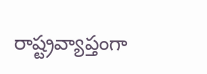రాష్ట్రవ్యాప్తంగా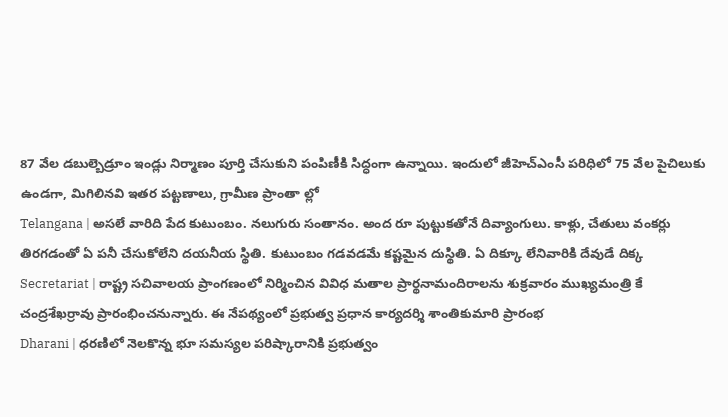87 వేల డబుల్బెడ్రూం ఇండ్లు నిర్మాణం పూర్తి చేసుకుని పంపిణీకి సిద్ధంగా ఉన్నాయి. ఇందులో జీహెచ్ఎంసీ పరిధిలో 75 వేల పైచిలుకు ఉండగా, మిగిలినవి ఇతర పట్టణాలు, గ్రామీణ ప్రాంతా ల్లో
Telangana | అసలే వారిది పేద కుటుంబం. నలుగురు సంతానం. అంద రూ పుట్టుకతోనే దివ్యాంగులు. కాళ్లు, చేతులు వంకర్లు తిరగడంతో ఏ పనీ చేసుకోలేని దయనీయ స్థితి. కుటుంబం గడవడమే కష్టమైన దుస్థితి. ఏ దిక్కూ లేనివారికి దేవుడే దిక్క
Secretariat | రాష్ట్ర సచివాలయ ప్రాంగణంలో నిర్మించిన వివిధ మతాల ప్రార్థనామందిరాలను శుక్రవారం ముఖ్యమంత్రి కే చంద్రశేఖర్రావు ప్రారంభించనున్నారు. ఈ నేపథ్యంలో ప్రభుత్వ ప్రధాన కార్యదర్శి శాంతికుమారి ప్రారంభ
Dharani | ధరణిలో నెలకొన్న భూ సమస్యల పరిష్కారానికి ప్రభుత్వం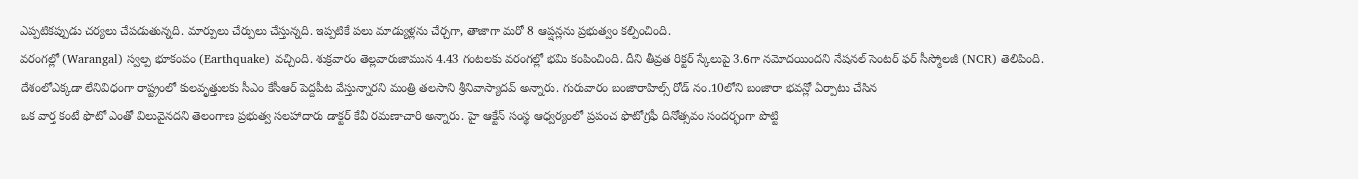ఎప్పటికప్పుడు చర్యలు చేపడుతున్నది. మార్పులు చేర్పులు చేస్తున్నది. ఇప్పటికే పలు మాడ్యుళ్లను చేర్చగా, తాజాగా మరో 8 ఆప్షన్లను ప్రభుత్వం కల్పించింది.
వరంగల్లో (Warangal) స్వల్ప భూకంపం (Earthquake) వచ్చింది. శుక్రవారం తెల్లవారుజామున 4.43 గంటలకు వరంగల్లో భమి కంపించింది. దీని తీవ్రత రిక్టర్ స్కేలుపై 3.6గా నమోదయిందని నేషనల్ సెంటర్ ఫర్ సీస్మోలజీ (NCR) తెలిపింది.
దేశంలోఎక్కడా లేనివిధంగా రాష్ట్రంలో కులవృత్తులకు సీఎం కేసీఆర్ పెద్దపీట వేస్తున్నారని మంత్రి తలసాని శ్రీనివాస్యాదవ్ అన్నారు. గురువారం బంజారాహిల్స్ రోడ్ నం.10లోని బంజారా భవన్లో ఏర్పాటు చేసిన
ఒక వార్త కంటే ఫొటో ఎంతో విలువైనదని తెలంగాణ ప్రభుత్వ సలహాదారు డాక్టర్ కేవీ రమణాచారి అన్నారు. హై ఆక్టేన్ సంస్థ ఆధ్వర్యంలో ప్రపంచ ఫొటోగ్రఫీ దినోత్సవం సందర్భంగా పొట్టి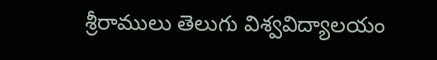శ్రీరాములు తెలుగు విశ్వవిద్యాలయం